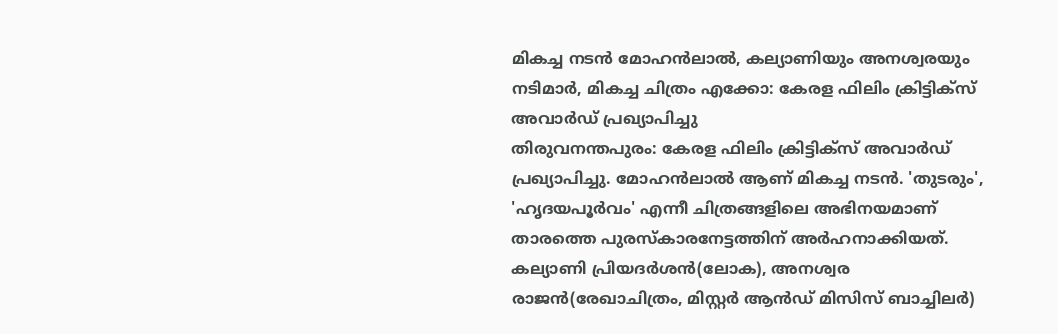മികച്ച നടൻ മോഹൻലാൽ, കല്യാണിയും അനശ്വരയും നടിമാർ, മികച്ച ചിത്രം എക്കോ: കേരള ഫിലിം ക്രിട്ടിക്സ് അവാർഡ് പ്രഖ്യാപിച്ചു
തിരുവനന്തപുരം: കേരള ഫിലിം ക്രിട്ടിക്സ് അവാർഡ് പ്രഖ്യാപിച്ചു. മോഹൻലാൽ ആണ് മികച്ച നടൻ. 'തുടരും', 'ഹൃദയപൂർവം' എന്നീ ചിത്രങ്ങളിലെ അഭിനയമാണ് താരത്തെ പുരസ്കാരനേട്ടത്തിന് അർഹനാക്കിയത്. കല്യാണി പ്രിയദർശൻ(ലോക), അനശ്വര രാജൻ(രേഖാചിത്രം, മിസ്റ്റർ ആൻഡ് മിസിസ് ബാച്ചിലർ)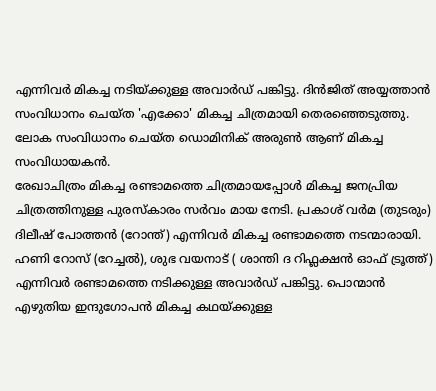എന്നിവർ മികച്ച നടിയ്ക്കുള്ള അവാർഡ് പങ്കിട്ടു. ദിൻജിത് അയ്യത്താൻ സംവിധാനം ചെയ്ത 'എക്കോ' മികച്ച ചിത്രമായി തെരഞ്ഞെടുത്തു. ലോക സംവിധാനം ചെയ്ത ഡൊമിനിക് അരുൺ ആണ് മികച്ച സംവിധായകൻ.
രേഖാചിത്രം മികച്ച രണ്ടാമത്തെ ചിത്രമായപ്പോൾ മികച്ച ജനപ്രിയ ചിത്രത്തിനുള്ള പുരസ്കാരം സർവം മായ നേടി. പ്രകാശ് വർമ (തുടരും) ദിലീഷ് പോത്തൻ (റോന്ത്) എന്നിവർ മികച്ച രണ്ടാമത്തെ നടന്മാരായി. ഹണി റോസ് (റേച്ചൽ), ശുഭ വയനാട് ( ശാന്തി ദ റിഫ്ലക്ഷൻ ഓഫ് ട്രൂത്ത്) എന്നിവർ രണ്ടാമത്തെ നടിക്കുള്ള അവാർഡ് പങ്കിട്ടു. പൊന്മാൻ എഴുതിയ ഇന്ദുഗോപൻ മികച്ച കഥയ്ക്കുള്ള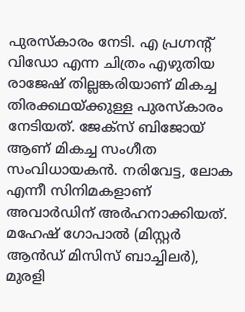പുരസ്കാരം നേടി. എ പ്രഗ്നന്റ് വിഡോ എന്ന ചിത്രം എഴുതിയ രാജേഷ് തില്ലങ്കരിയാണ് മികച്ച തിരക്കഥയ്ക്കുള്ള പുരസ്കാരം നേടിയത്. ജേക്സ് ബിജോയ് ആണ് മികച്ച സംഗീത സംവിധായകൻ. നരിവേട്ട, ലോക എന്നീ സിനിമകളാണ് അവാർഡിന് അർഹനാക്കിയത്. മഹേഷ് ഗോപാൽ (മിസ്റ്റർ ആൻഡ് മിസിസ് ബാച്ചിലർ), മുരളി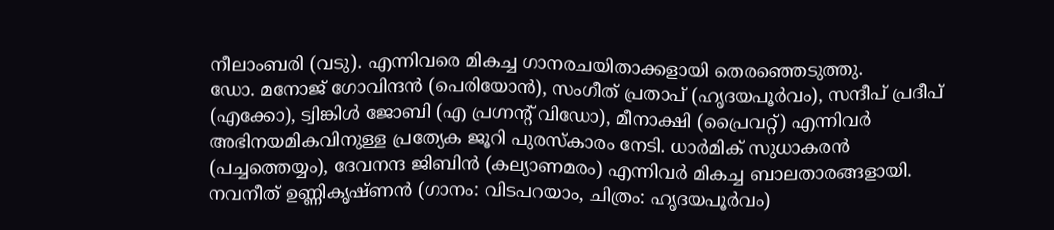നീലാംബരി (വടു). എന്നിവരെ മികച്ച ഗാനരചയിതാക്കളായി തെരഞ്ഞെടുത്തു.
ഡോ. മനോജ് ഗോവിന്ദൻ (പെരിയോൻ), സംഗീത് പ്രതാപ് (ഹൃദയപൂർവം), സന്ദീപ് പ്രദീപ് (എക്കോ), ട്വിങ്കിൾ ജോബി (എ പ്രഗ്നന്റ് വിഡോ), മീനാക്ഷി (പ്രൈവറ്റ്) എന്നിവർ അഭിനയമികവിനുള്ള പ്രത്യേക ജൂറി പുരസ്കാരം നേടി. ധാർമിക് സുധാകരൻ (പച്ചത്തെയ്യം), ദേവനന്ദ ജിബിൻ (കല്യാണമരം) എന്നിവർ മികച്ച ബാലതാരങ്ങളായി.
നവനീത് ഉണ്ണികൃഷ്ണൻ (ഗാനം: വിടപറയാം, ചിത്രം: ഹൃദയപൂർവം)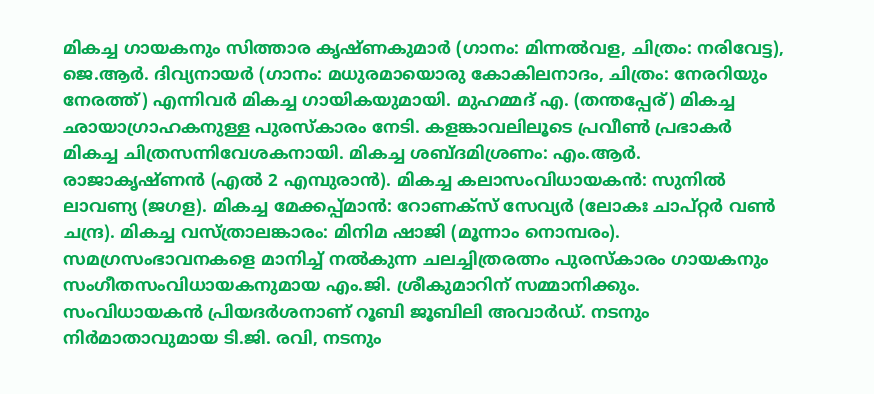മികച്ച ഗായകനും സിത്താര കൃഷ്ണകുമാർ (ഗാനം: മിന്നൽവള, ചിത്രം: നരിവേട്ട), ജെ.ആർ. ദിവ്യനായർ (ഗാനം: മധുരമായൊരു കോകിലനാദം, ചിത്രം: നേരറിയും നേരത്ത്) എന്നിവർ മികച്ച ഗായികയുമായി. മുഹമ്മദ് എ. (തന്തപ്പേര്) മികച്ച ഛായാഗ്രാഹകനുള്ള പുരസ്കാരം നേടി. കളങ്കാവലിലൂടെ പ്രവീൺ പ്രഭാകർ മികച്ച ചിത്രസന്നിവേശകനായി. മികച്ച ശബ്ദമിശ്രണം: എം.ആർ. രാജാകൃഷ്ണൻ (എൽ 2 എമ്പുരാൻ). മികച്ച കലാസംവിധായകൻ: സുനിൽ ലാവണ്യ (ജഗള). മികച്ച മേക്കപ്പ്മാൻ: റോണക്സ് സേവ്യർ (ലോകഃ ചാപ്റ്റർ വൺ ചന്ദ്ര). മികച്ച വസ്ത്രാലങ്കാരം: മിനിമ ഷാജി (മൂന്നാം നൊമ്പരം).
സമഗ്രസംഭാവനകളെ മാനിച്ച് നൽകുന്ന ചലച്ചിത്രരത്നം പുരസ്കാരം ഗായകനും സംഗീതസംവിധായകനുമായ എം.ജി. ശ്രീകുമാറിന് സമ്മാനിക്കും. സംവിധായകൻ പ്രിയദർശനാണ് റൂബി ജൂബിലി അവാർഡ്. നടനും നിർമാതാവുമായ ടി.ജി. രവി, നടനും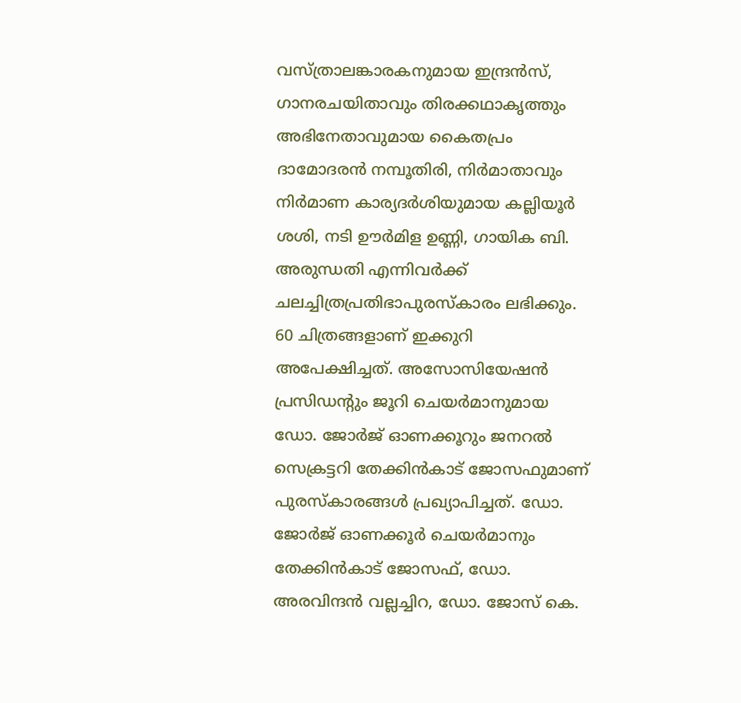വസ്ത്രാലങ്കാരകനുമായ ഇന്ദ്രൻസ്, ഗാനരചയിതാവും തിരക്കഥാകൃത്തും അഭിനേതാവുമായ കൈതപ്രം ദാമോദരൻ നമ്പൂതിരി, നിർമാതാവും നിർമാണ കാര്യദർശിയുമായ കല്ലിയൂർ ശശി, നടി ഊർമിള ഉണ്ണി, ഗായിക ബി. അരുന്ധതി എന്നിവർക്ക് ചലച്ചിത്രപ്രതിഭാപുരസ്കാരം ലഭിക്കും.
60 ചിത്രങ്ങളാണ് ഇക്കുറി അപേക്ഷിച്ചത്. അസോസിയേഷൻ പ്രസിഡന്റും ജൂറി ചെയർമാനുമായ ഡോ. ജോർജ് ഓണക്കൂറും ജനറൽ സെക്രട്ടറി തേക്കിൻകാട് ജോസഫുമാണ് പുരസ്കാരങ്ങൾ പ്രഖ്യാപിച്ചത്. ഡോ. ജോർജ് ഓണക്കൂർ ചെയർമാനും തേക്കിൻകാട് ജോസഫ്, ഡോ. അരവിന്ദൻ വല്ലച്ചിറ, ഡോ. ജോസ് കെ.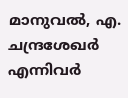മാനുവൽ, എ. ചന്ദ്രശേഖർ എന്നിവർ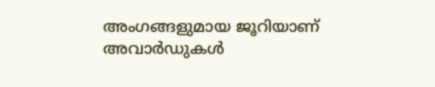അംഗങ്ങളുമായ ജൂറിയാണ് അവാർഡുകൾ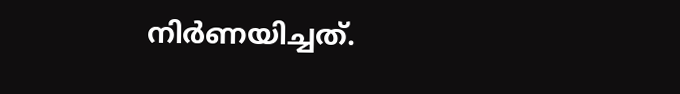നിർണയിച്ചത്.